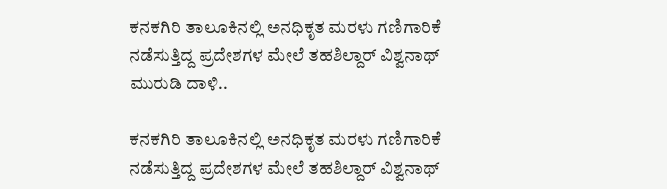ಕನಕಗಿರಿ ತಾಲೂಕಿನಲ್ಲಿ ಅನಧಿಕೃತ ಮರಳು ಗಣಿಗಾರಿಕೆ ನಡೆಸುತ್ತಿದ್ದ ಪ್ರದೇಶಗಳ ಮೇಲೆ ತಹಶಿಲ್ದಾ‌ರ್ ವಿಶ್ವನಾಥ್ ಮುರುಡಿ ದಾಳಿ..

ಕನಕಗಿರಿ ತಾಲೂಕಿನಲ್ಲಿ ಅನಧಿಕೃತ ಮರಳು ಗಣಿಗಾರಿಕೆ ನಡೆಸುತ್ತಿದ್ದ ಪ್ರದೇಶಗಳ ಮೇಲೆ ತಹಶಿಲ್ದಾ‌ರ್ ವಿಶ್ವನಾಥ್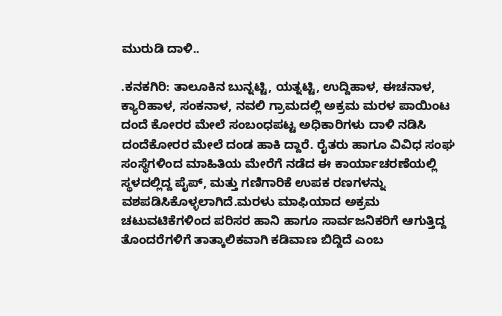ಮುರುಡಿ ದಾಳಿ..

.ಕನಕಗಿರಿ: ತಾಲೂಕಿನ ಬುನ್ನಟ್ಟಿ, ಯತ್ನಟ್ಟಿ, ಉದ್ದಿಹಾಳ, ಈಚನಾಳ, ಕ್ಯಾರಿಹಾಳ, ಸಂಕನಾಳ, ನವಲಿ ಗ್ರಾಮದಲ್ಲಿ ಅಕ್ರಮ ಮರಳ ಪಾಯಿಂಟ ದಂದೆ ಕೋರರ ಮೇಲೆ ಸಂಬಂಧಪಟ್ಟ ಅಧಿಕಾರಿಗಳು ದಾಳಿ ನಡಿಸಿ ದಂದೆಕೋರರ ಮೇಲೆ ದಂಡ ಹಾಕಿ ದ್ದಾರೆ. ರೈತರು ಹಾಗೂ ವಿವಿಧ ಸಂಘ ಸಂಸ್ಥೆಗಳಿಂದ ಮಾಹಿತಿಯ ಮೇರೆಗೆ ನಡೆದ ಈ ಕಾರ್ಯಾಚರಣೆಯಲ್ಲಿ ಸ್ಥಳದಲ್ಲಿದ್ದ ಪೈಪ್, ಮತ್ತು ಗಣಿಗಾರಿಕೆ ಉಪಕ ರಣಗಳನ್ನು ವಶಪಡಿಸಿಕೊಳ್ಳಲಾಗಿದೆ.ಮರಳು ಮಾಫಿಯಾದ ಅಕ್ರಮ ಚಟುವಟಿಕೆಗಳಿಂದ ಪರಿಸರ ಹಾನಿ ಹಾಗೂ ಸಾರ್ವಜನಿಕರಿಗೆ ಆಗುತ್ತಿದ್ದ ತೊಂದರೆಗಳಿಗೆ ತಾತ್ಕಾಲಿಕವಾಗಿ ಕಡಿವಾಣ ಬಿದ್ದಿದೆ ಎಂಬ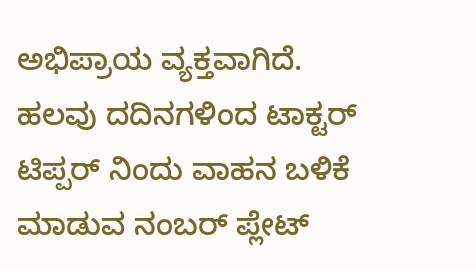ಅಭಿಪ್ರಾಯ ವ್ಯಕ್ತವಾಗಿದೆ. ಹಲವು ದದಿನಗಳಿಂದ ಟಾಕ್ಟರ್ ಟಿಪ್ಪರ್ ನಿಂದು ವಾಹನ ಬಳಿಕೆ ಮಾಡುವ ನಂಬರ್ ಪ್ಲೇಟ್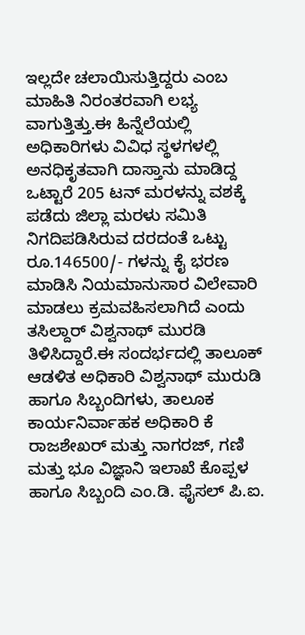ಇಲ್ಲದೇ ಚಲಾಯಿಸುತ್ತಿದ್ದರು ಎಂಬ ಮಾಹಿತಿ ನಿರಂತರವಾಗಿ ಲಭ್ಯ ವಾಗುತ್ತಿತ್ತು.ಈ ಹಿನ್ನೆಲೆಯಲ್ಲಿ ಅಧಿಕಾರಿಗಳು ವಿವಿಧ ಸ್ಥಳಗಳಲ್ಲಿ ಅನಧಿಕೃತವಾಗಿ ದಾಸ್ತಾನು ಮಾಡಿದ್ದ ಒಟ್ಟಾರೆ 205 ಟನ್ ಮರಳನ್ನು ವಶಕ್ಕೆ ಪಡೆದು ಜಿಲ್ಲಾ ಮರಳು ಸಮಿತಿ ನಿಗದಿಪಡಿಸಿರುವ ದರದಂತೆ ಒಟ್ಟು ರೂ.146500/- ಗಳನ್ನು ಕೈ ಭರಣ ಮಾಡಿಸಿ ನಿಯಮಾನುಸಾರ ವಿಲೇವಾರಿ ಮಾಡಲು ಕ್ರಮವಹಿಸಲಾಗಿದೆ ಎಂದು ತಸಿಲ್ದಾರ್ ವಿಶ್ವನಾಥ್ ಮುರಡಿ ತಿಳಿಸಿದ್ದಾರೆ.ಈ ಸಂದರ್ಭದಲ್ಲಿ ತಾಲೂಕ್ ಆಡಳಿತ ಅಧಿಕಾರಿ ವಿಶ್ವನಾಥ್ ಮುರುಡಿ ಹಾಗೂ ಸಿಬ್ಬಂದಿಗಳು, ತಾಲೂಕ ಕಾರ್ಯನಿರ್ವಾಹಕ ಅಧಿಕಾರಿ ಕೆ ರಾಜಶೇಖರ್ ಮತ್ತು ನಾಗರಜ್, ಗಣಿ ಮತ್ತು ಭೂ ವಿಜ್ಞಾನಿ ಇಲಾಖೆ ಕೊಪ್ಪಳ ಹಾಗೂ ಸಿಬ್ಬಂದಿ ಎಂ.ಡಿ. ಫೈಸಲ್ ಪಿ.ಐ.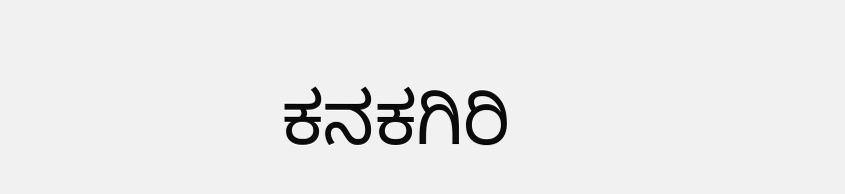ಕನಕಗಿರಿ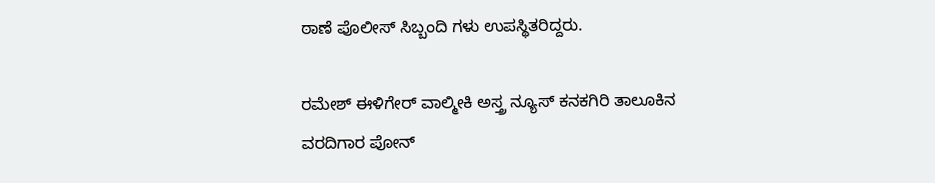ಠಾಣೆ ಪೊಲೀಸ್ ಸಿಬ್ಬಂದಿ ಗಳು ಉಪಸ್ಥಿತರಿದ್ದರು.

ರಮೇಶ್ ಈಳಿಗೇರ್ ವಾಲ್ಮೀಕಿ ಅಸ್ತ್ರ ನ್ಯೂಸ್ ಕನಕಗಿರಿ ತಾಲೂಕಿನ ವರದಿಗಾರ ಪೋನ್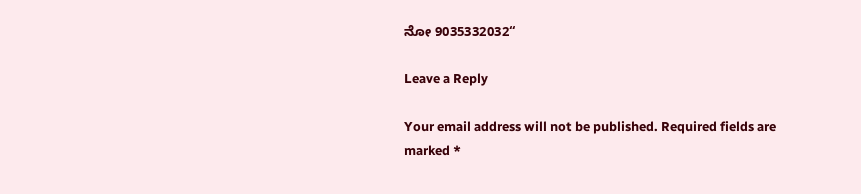ನೋ 9035332032“

Leave a Reply

Your email address will not be published. Required fields are marked *